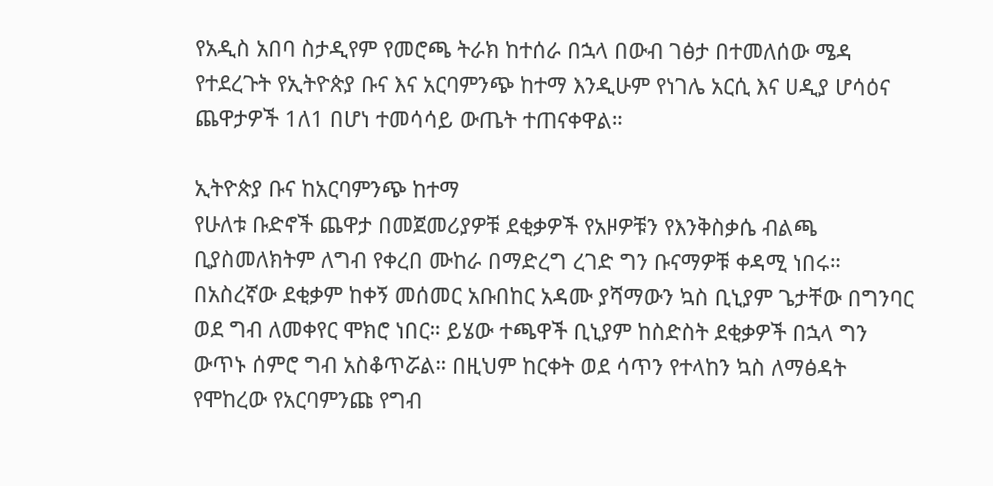የአዲስ አበባ ስታዲየም የመሮጫ ትራክ ከተሰራ በኋላ በውብ ገፅታ በተመለሰው ሜዳ የተደረጉት የኢትዮጵያ ቡና እና አርባምንጭ ከተማ እንዲሁም የነገሌ አርሲ እና ሀዲያ ሆሳዕና ጨዋታዎች 1ለ1 በሆነ ተመሳሳይ ውጤት ተጠናቀዋል።

ኢትዮጵያ ቡና ከአርባምንጭ ከተማ
የሁለቱ ቡድኖች ጨዋታ በመጀመሪያዎቹ ደቂቃዎች የአዞዎቹን የእንቅስቃሴ ብልጫ ቢያስመለክትም ለግብ የቀረበ ሙከራ በማድረግ ረገድ ግን ቡናማዎቹ ቀዳሚ ነበሩ። በአስረኛው ደቂቃም ከቀኝ መሰመር አቡበከር አዳሙ ያሻማውን ኳስ ቢኒያም ጌታቸው በግንባር ወደ ግብ ለመቀየር ሞክሮ ነበር። ይሄው ተጫዋች ቢኒያም ከስድስት ደቂቃዎች በኋላ ግን ውጥኑ ሰምሮ ግብ አስቆጥሯል። በዚህም ከርቀት ወደ ሳጥን የተላከን ኳስ ለማፅዳት የሞከረው የአርባምንጩ የግብ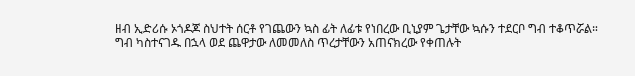ዘብ ኢድሪሱ ኦጎዶጆ ስህተት ሰርቶ የገጨውን ኳስ ፊት ለፊቱ የነበረው ቢኒያም ጌታቸው ኳሱን ተደርቦ ግብ ተቆጥሯል።
ግብ ካስተናገዱ በኋላ ወደ ጨዋታው ለመመለስ ጥረታቸውን አጠናክረው የቀጠሉት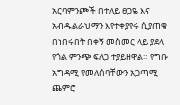አርባምንጮች በተለይ ፀጋዬ እና አብዱልራህማን እየተቀያየሩ ሲያጠቁ በነበሩበት በቀኝ መስመር ላይ ያደላ የጎል ምንጭ ፍለጋ ተያይዘዋል። የግቡ አግዳሚ የመለሰባቸውን አጋጣሚ ጨምሮ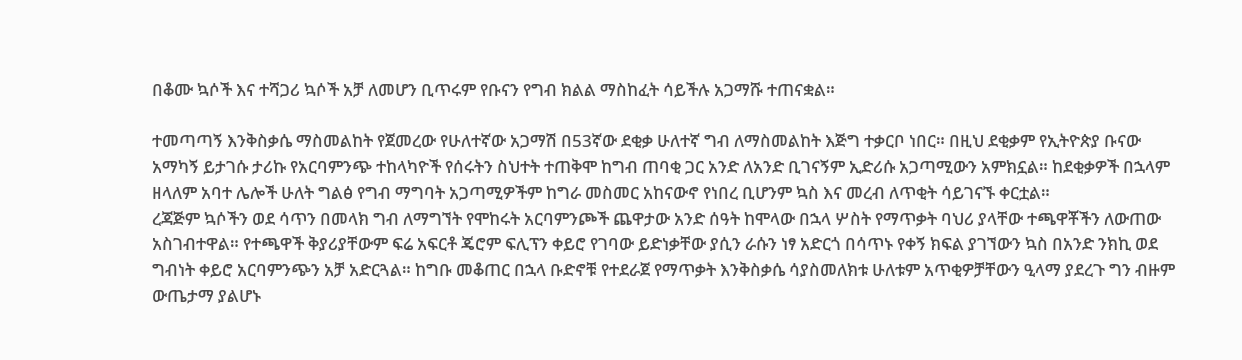በቆሙ ኳሶች እና ተሻጋሪ ኳሶች አቻ ለመሆን ቢጥሩም የቡናን የግብ ክልል ማስከፈት ሳይችሉ አጋማሹ ተጠናቋል።

ተመጣጣኝ እንቅስቃሴ ማስመልከት የጀመረው የሁለተኛው አጋማሽ በ53ኛው ደቂቃ ሁለተኛ ግብ ለማስመልከት እጅግ ተቃርቦ ነበር። በዚህ ደቂቃም የኢትዮጵያ ቡናው አማካኝ ይታገሱ ታሪኩ የአርባምንጭ ተከላካዮች የሰሩትን ስህተት ተጠቅሞ ከግብ ጠባቂ ጋር አንድ ለአንድ ቢገናኝም ኢድሪሱ አጋጣሚውን አምክኗል። ከደቂቃዎች በኋላም ዘላለም አባተ ሌሎች ሁለት ግልፅ የግብ ማግባት አጋጣሚዎችም ከግራ መስመር አከናውኖ የነበረ ቢሆንም ኳስ እና መረብ ለጥቂት ሳይገናኙ ቀርቷል።
ረጃጅም ኳሶችን ወደ ሳጥን በመላክ ግብ ለማግኘት የሞከሩት አርባምንጮች ጨዋታው አንድ ሰዓት ከሞላው በኋላ ሦስት የማጥቃት ባህሪ ያላቸው ተጫዋቾችን ለውጠው አስገብተዋል። የተጫዋች ቅያሪያቸውም ፍሬ አፍርቶ ጄሮም ፍሊፕን ቀይሮ የገባው ይድነቃቸው ያሲን ራሱን ነፃ አድርጎ በሳጥኑ የቀኝ ክፍል ያገኘውን ኳስ በአንድ ንክኪ ወደ ግብነት ቀይሮ አርባምንጭን አቻ አድርጓል። ከግቡ መቆጠር በኋላ ቡድኖቹ የተደራጀ የማጥቃት እንቅስቃሴ ሳያስመለክቱ ሁለቱም አጥቂዎቻቸውን ዒላማ ያደረጉ ግን ብዙም ውጤታማ ያልሆኑ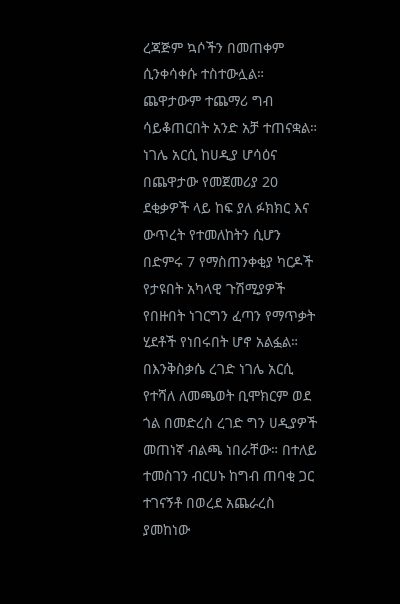ረጃጅም ኳሶችን በመጠቀም ሲንቀሳቀሱ ተስተውሏል። ጨዋታውም ተጨማሪ ግብ ሳይቆጠርበት አንድ አቻ ተጠናቋል።
ነገሌ አርሲ ከሀዲያ ሆሳዕና
በጨዋታው የመጀመሪያ 20 ደቂቃዎች ላይ ከፍ ያለ ፉክክር እና ውጥረት የተመለከትን ሲሆን በድምሩ 7 የማስጠንቀቂያ ካርዶች የታዩበት አካላዊ ጉሽሚያዎች የበዙበት ነገርግን ፈጣን የማጥቃት ሂደቶች የነበሩበት ሆኖ አልፏል። በእንቅስቃሴ ረገድ ነገሌ አርሲ የተሻለ ለመጫወት ቢሞክርም ወደ ጎል በመድረስ ረገድ ግን ሀዲያዎች መጠነኛ ብልጫ ነበራቸው። በተለይ ተመስገን ብርሀኑ ከግብ ጠባቂ ጋር ተገናኝቶ በወረደ አጨራረስ ያመከነው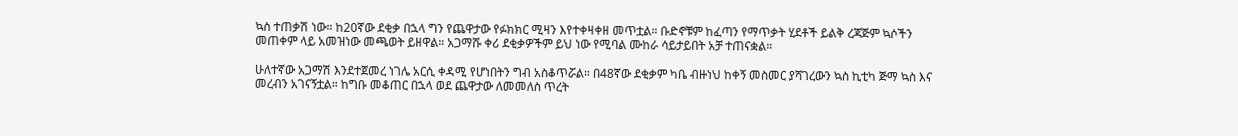ኳስ ተጠቃሽ ነው። ከ20ኛው ደቂቃ በኋላ ግን የጨዋታው የፉክክር ሚዛን እየተቀዛቀዘ መጥቷል። ቡድኖቹም ከፈጣን የማጥቃት ሂደቶች ይልቅ ረጃጅም ኳሶችን መጠቀም ላይ አመዝነው መጫወት ይዘዋል። አጋማሹ ቀሪ ደቂቃዎችም ይህ ነው የሚባል ሙከራ ሳይታይበት አቻ ተጠናቋል።

ሁለተኛው አጋማሽ እንደተጀመረ ነገሌ አርሲ ቀዳሚ የሆነበትን ግብ አስቆጥሯል። በ48ኛው ደቂቃም ካቤ ብዙነህ ከቀኝ መስመር ያሻገረውን ኳስ ኪቲካ ጅማ ኳስ እና መረብን አገናኝቷል። ከግቡ መቆጠር በኋላ ወደ ጨዋታው ለመመለስ ጥረት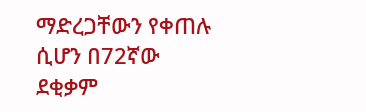ማድረጋቸውን የቀጠሉ ሲሆን በ72ኛው ደቂቃም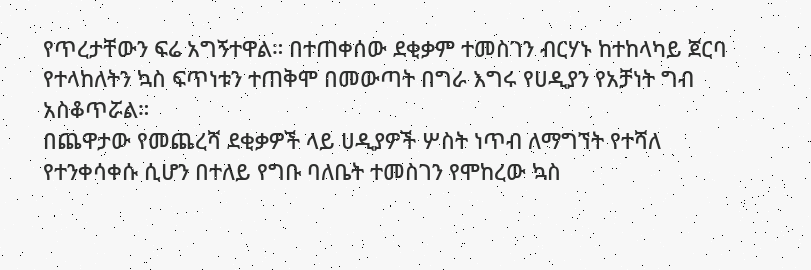የጥረታቸውን ፍሬ አግኝተዋል። በተጠቀሰው ደቂቃም ተመስገን ብርሃኑ ከተከላካይ ጀርባ የተላከለትን ኳስ ፍጥነቱን ተጠቅሞ በመውጣት በግራ እግሩ የሀዲያን የአቻነት ግብ አስቆጥሯል።
በጨዋታው የመጨረሻ ደቂቃዎች ላይ ሀዲያዎች ሦስት ነጥብ ለማግኘት የተሻለ የተንቀሳቀሱ ሲሆን በተለይ የግቡ ባለቤት ተመስገን የሞከረው ኳስ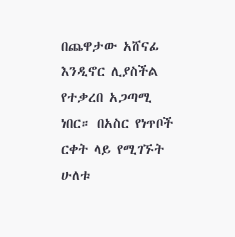በጨዋታው አሸናፊ እንዲኖር ሊያስችል የተቃረበ አጋጣሚ ነበር። በአስር የነጥቦች ርቀት ላይ የሚገኙት ሁለቱ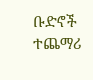ቡድኖች ተጨማሪ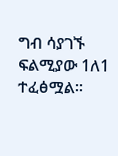ግብ ሳያገኙ ፍልሚያው 1ለ1 ተፈፅሟል።